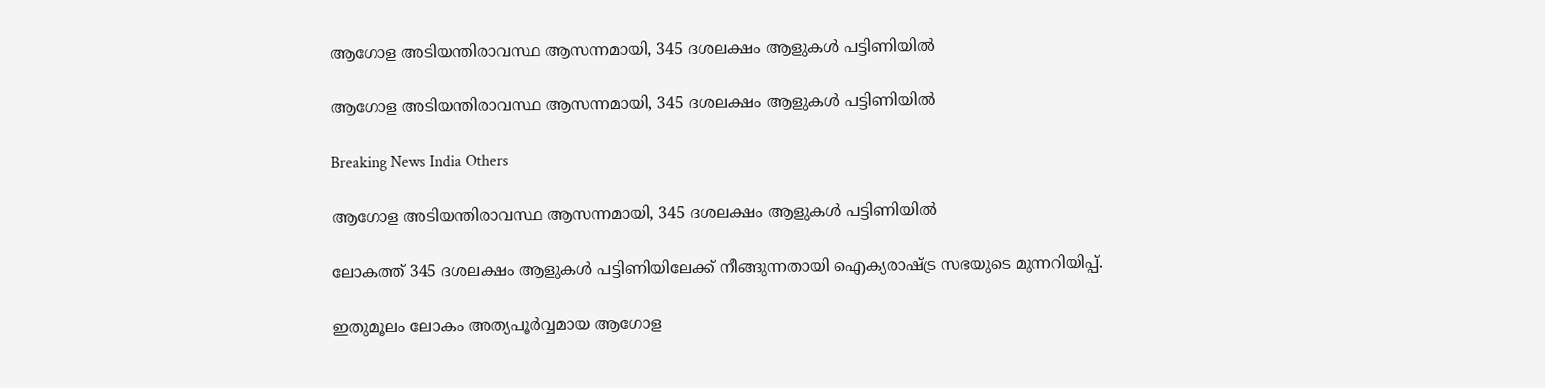ആഗോള അടിയന്തിരാവസ്ഥ ആസന്നമായി, 345 ദശലക്ഷം ആളുകള്‍ പട്ടിണിയില്‍

ആഗോള അടിയന്തിരാവസ്ഥ ആസന്നമായി, 345 ദശലക്ഷം ആളുകള്‍ പട്ടിണിയില്‍

Breaking News India Others

ആഗോള അടിയന്തിരാവസ്ഥ ആസന്നമായി, 345 ദശലക്ഷം ആളുകള്‍ പട്ടിണിയില്‍

ലോകത്ത് 345 ദശലക്ഷം ആളുകള്‍ പട്ടിണിയിലേക്ക് നീങ്ങുന്നതായി ഐക്യരാഷ്ട്ര സഭയുടെ മുന്നറിയിപ്പ്.

ഇതുമൂലം ലോകം അത്യപൂര്‍വ്വമായ ആഗോള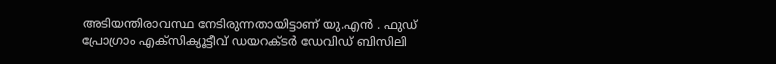അടിയന്തിരാവസ്ഥ നേടിരുന്നതായിട്ടാണ് യു.എന്‍ ‍. ഫുഡ് പ്രോഗ്രാം എക്സിക്യൂട്ടീവ് ഡയറക്ടര്‍ ഡേവിഡ് ബിസിലി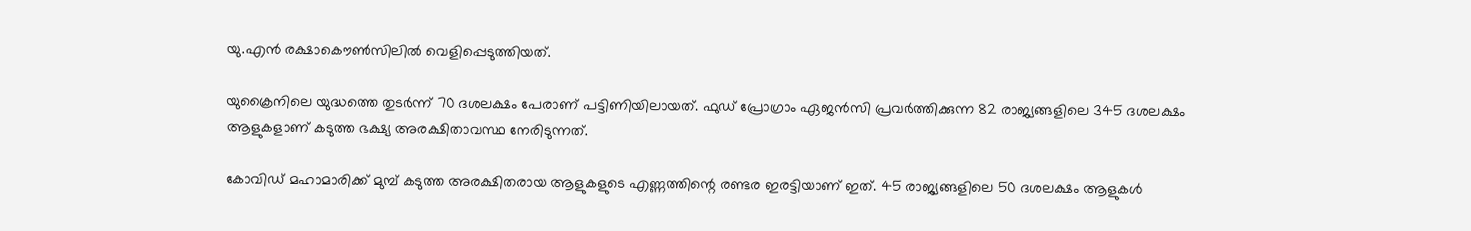യു.എന്‍ രക്ഷാകൌണ്‍സിലില്‍ വെളിപ്പെടുത്തിയത്.

യുക്രൈനിലെ യുദ്ധത്തെ തുടര്‍ന്ന് 70 ദശലക്ഷം പേരാണ് പട്ടിണിയിലായത്. ഫുഡ് പ്രോഗ്രാം ഏജന്‍സി പ്രവര്‍ത്തിക്കുന്ന 82 രാജ്യങ്ങളിലെ 345 ദശലക്ഷം ആളുകളാണ് കടുത്ത ഭക്ഷ്യ അരക്ഷിതാവസ്ഥ നേരിടുന്നത്.

കോവിഡ് മഹാമാരിക്ക് മുമ്പ് കടുത്ത അരക്ഷിതരായ ആളുകളുടെ എണ്ണത്തിന്റെ രണ്ടര ഇരട്ടിയാണ് ഇത്. 45 രാജ്യങ്ങളിലെ 50 ദശലക്ഷം ആളുകള്‍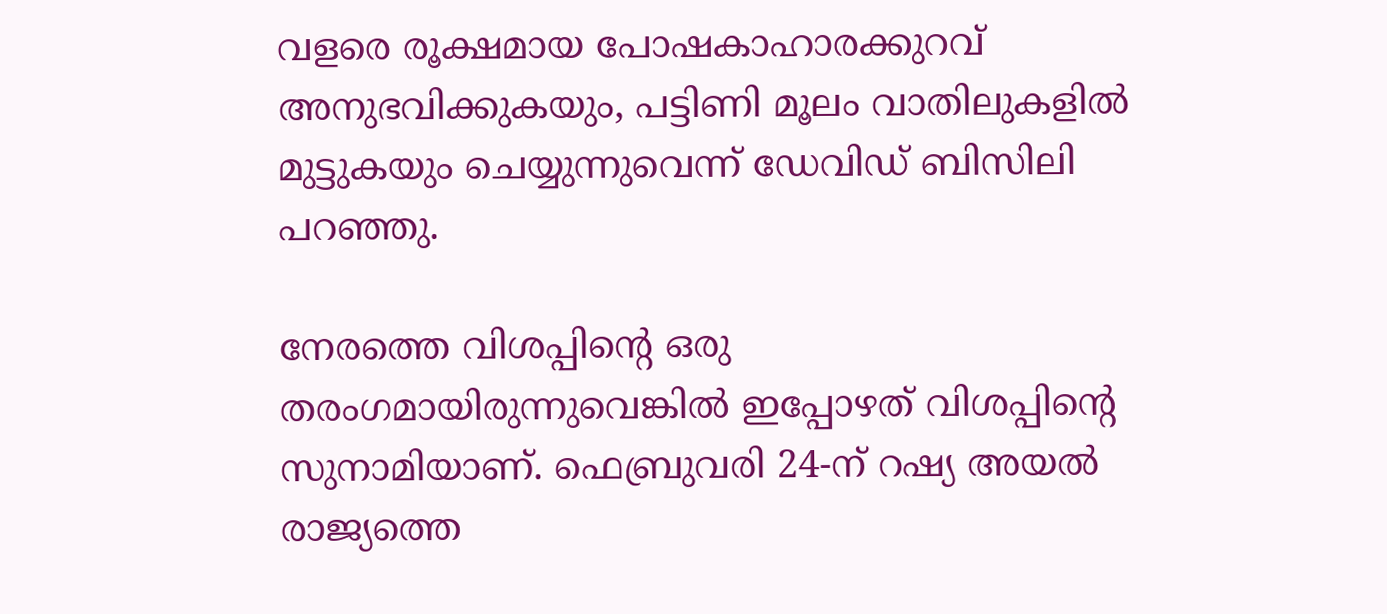വളരെ രൂക്ഷമായ പോഷകാഹാരക്കുറവ് അനുഭവിക്കുകയും, പട്ടിണി മൂലം വാതിലുകളില്‍ മുട്ടുകയും ചെയ്യുന്നുവെന്ന് ഡേവിഡ് ബിസിലി പറഞ്ഞു.

നേരത്തെ വിശപ്പിന്റെ ഒരു തരംഗമായിരുന്നുവെങ്കില്‍ ഇപ്പോഴത് വിശപ്പിന്റെ സുനാമിയാണ്. ഫെബ്രുവരി 24-ന് റഷ്യ അയല്‍ രാജ്യത്തെ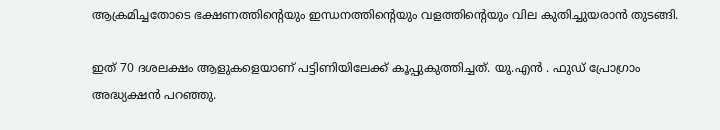ആക്രമിച്ചതോടെ ഭക്ഷണത്തിന്റെയും ഇന്ധനത്തിന്റെയും വളത്തിന്റെയും വില കുതിച്ചുയരാന്‍ തുടങ്ങി.

ഇത് 70 ദശലക്ഷം ആളുകളെയാണ് പട്ടിണിയിലേക്ക് കൂപ്പുകുത്തിച്ചത്. യു.എന്‍ ‍. ഫുഡ് പ്രോഗ്രാം അദ്ധ്യക്ഷന്‍ പറഞ്ഞു.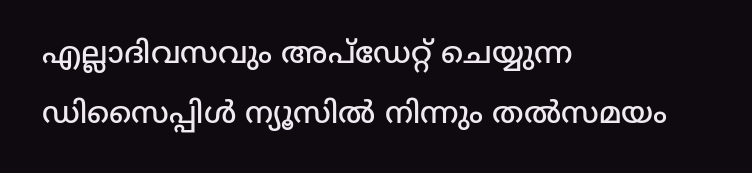എല്ലാദിവസവും അപ്ഡേറ്റ് ചെയ്യുന്ന ഡിസൈപ്പിൾ ന്യൂസിൽ നിന്നും തൽസമയം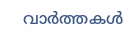വാർത്തകൾ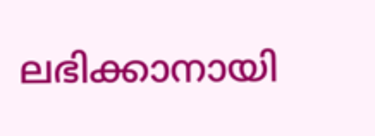ലഭിക്കാനായി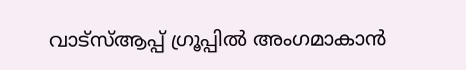വാട്സ്ആപ്പ് ഗ്രൂപ്പിൽ അംഗമാകാൻ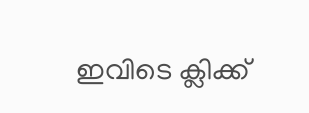ഇവിടെ ക്ലിക്ക്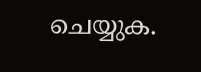ചെയ്യുക.